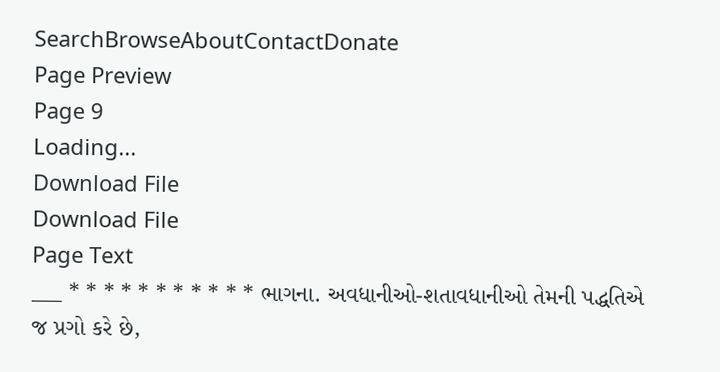SearchBrowseAboutContactDonate
Page Preview
Page 9
Loading...
Download File
Download File
Page Text
___ * * * * * * * * * * * ભાગના. અવધાનીઓ-શતાવધાનીઓ તેમની પદ્ધતિએ જ પ્રગો કરે છે,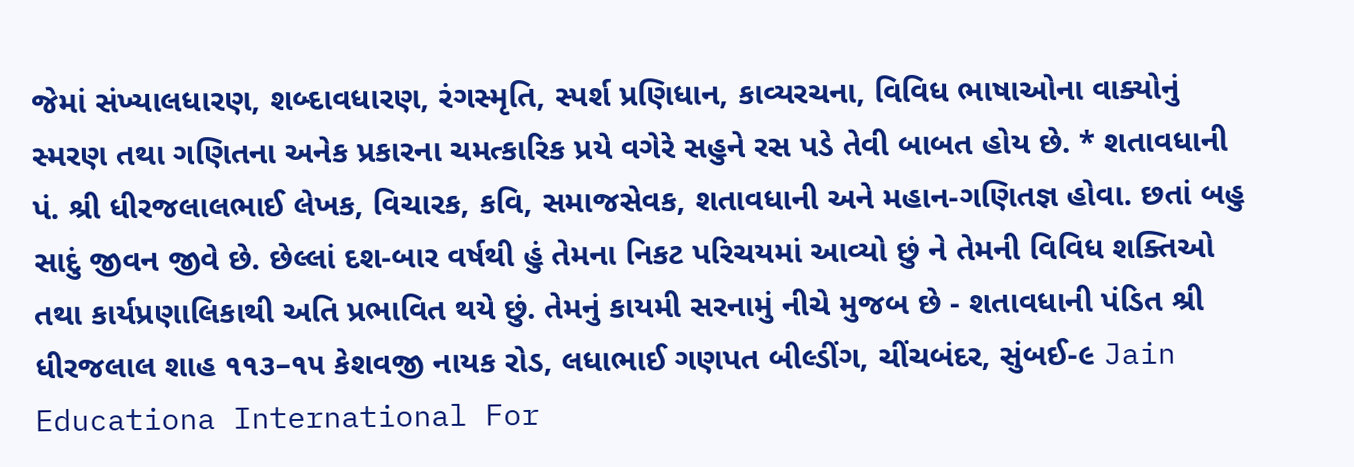જેમાં સંખ્યાલધારણ, શબ્દાવધારણ, રંગસ્મૃતિ, સ્પર્શ પ્રણિધાન, કાવ્યરચના, વિવિધ ભાષાઓના વાક્યોનું સ્મરણ તથા ગણિતના અનેક પ્રકારના ચમત્કારિક પ્રયે વગેરે સહુને રસ પડે તેવી બાબત હોય છે. * શતાવધાની પં. શ્રી ધીરજલાલભાઈ લેખક, વિચારક, કવિ, સમાજસેવક, શતાવધાની અને મહાન-ગણિતજ્ઞ હોવા. છતાં બહુ સાદું જીવન જીવે છે. છેલ્લાં દશ-બાર વર્ષથી હું તેમના નિકટ પરિચયમાં આવ્યો છું ને તેમની વિવિધ શક્તિઓ તથા કાર્યપ્રણાલિકાથી અતિ પ્રભાવિત થયે છું. તેમનું કાયમી સરનામું નીચે મુજબ છે - શતાવધાની પંડિત શ્રી ધીરજલાલ શાહ ૧૧૩–૧૫ કેશવજી નાયક રોડ, લધાભાઈ ગણપત બીલ્ડીંગ, ચીંચબંદર, સુંબઈ-૯ Jain Educationa International For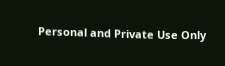Personal and Private Use Only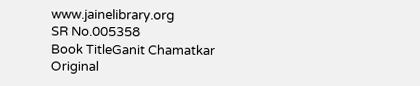www.jainelibrary.org
SR No.005358
Book TitleGanit Chamatkar
Original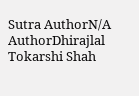Sutra AuthorN/A
AuthorDhirajlal Tokarshi Shah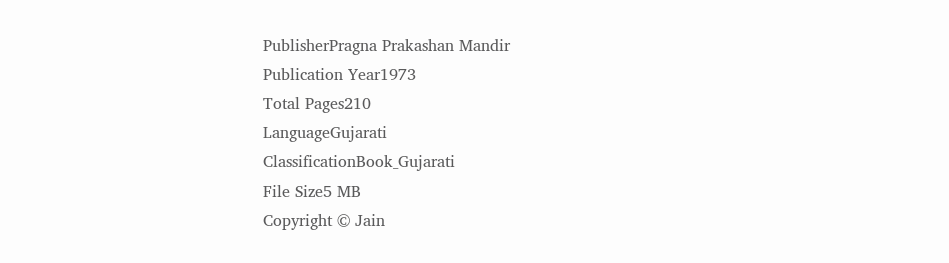PublisherPragna Prakashan Mandir
Publication Year1973
Total Pages210
LanguageGujarati
ClassificationBook_Gujarati
File Size5 MB
Copyright © Jain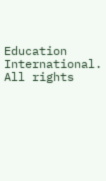Education International. All rights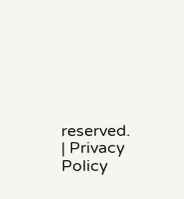reserved. | Privacy Policy